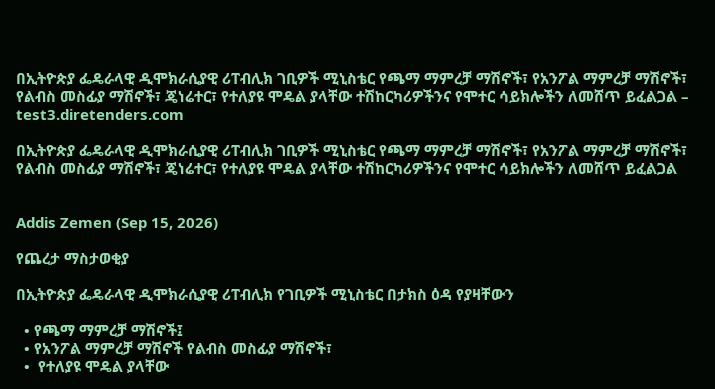በኢትዮጵያ ፌዴራላዊ ዲሞክራሲያዊ ሪፐብሊክ ገቢዎች ሚኒስቴር የጫማ ማምረቻ ማሽኖች፣ የአንፖል ማምረቻ ማሽኖች፣ የልብስ መስፊያ ማሽኖች፣ ጄነሬተር፣ የተለያዩ ሞዴል ያላቸው ተሽከርካሪዎችንና የሞተር ሳይክሎችን ለመሸጥ ይፈልጋል – test3.diretenders.com

በኢትዮጵያ ፌዴራላዊ ዲሞክራሲያዊ ሪፐብሊክ ገቢዎች ሚኒስቴር የጫማ ማምረቻ ማሽኖች፣ የአንፖል ማምረቻ ማሽኖች፣ የልብስ መስፊያ ማሽኖች፣ ጄነሬተር፣ የተለያዩ ሞዴል ያላቸው ተሽከርካሪዎችንና የሞተር ሳይክሎችን ለመሸጥ ይፈልጋል


Addis Zemen (Sep 15, 2026)

የጨረታ ማስታወቂያ

በኢትዮጵያ ፌዴራላዊ ዲሞክራሲያዊ ሪፐብሊክ የገቢዎች ሚኒስቴር በታክስ ዕዳ የያዛቸውን

  • የጫማ ማምረቻ ማሽኖች፤
  • የአንፖል ማምረቻ ማሽኖች የልብስ መስፊያ ማሽኖች፣
  •  የተለያዩ ሞዴል ያላቸው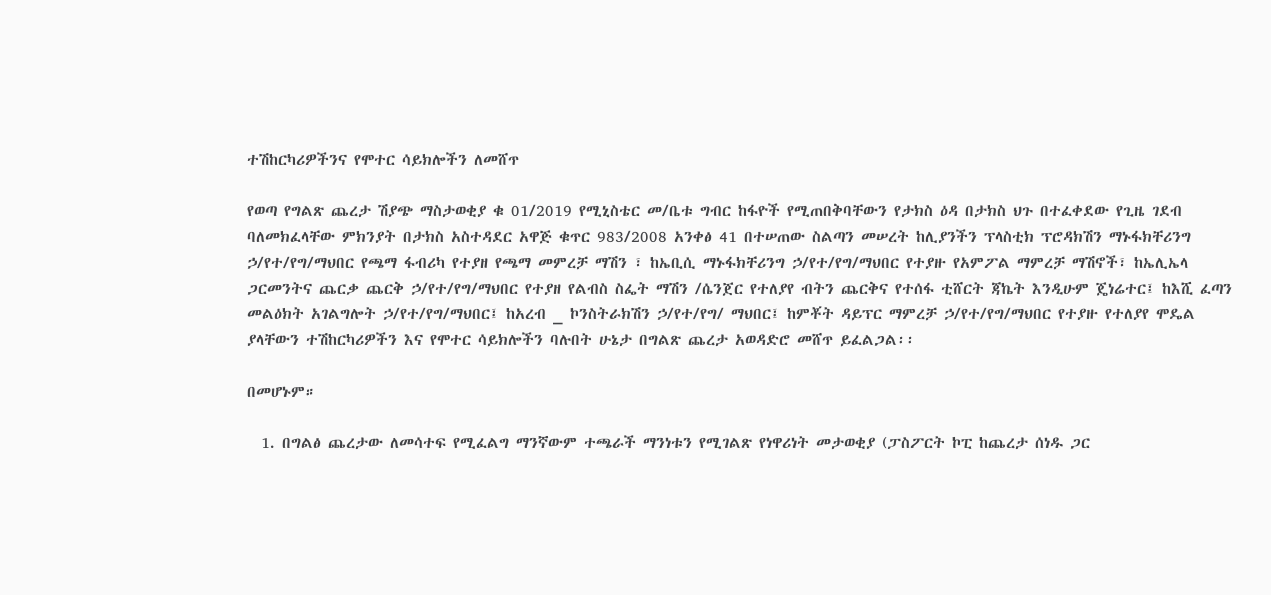ተሽከርካሪዎችንና የሞተር ሳይክሎችን ለመሸጥ

የወጣ የግልጽ ጨረታ ሽያጭ ማስታወቂያ ቁ 01/2019 የሚኒስቴር መ/ቤቱ ግብር ከፋዮች የሚጠበቅባቸውን የታክስ ዕዳ በታክስ ህጉ በተፈቀደው የጊዜ ገደብ ባለመክፈላቸው ምክንያት በታክስ አስተዳደር አዋጅ ቁጥር 983/2008 አንቀፅ 41 በተሠጠው ስልጣን መሠረት ከሊያንችን ፕላስቲክ ፕሮዳክሽን ማኑፋክቸሪንግ ኃ/የተ/የግ/ማህበር የጫማ ፋብሪካ የተያዘ የጫማ መምረቻ ማሽን ፣ ከኤቢሲ ማኑፋክቸሪንግ ኃ/የተ/የግ/ማህበር የተያዙ የአምፖል ማምረቻ ማሽኖች፣ ከኤሊኤላ ጋርመንትና ጨርቃ ጨርቅ ኃ/የተ/የግ/ማህበር የተያዘ የልብስ ስፌት ማሽን /ሴንጀር የተለያየ ብትን ጨርቅና የተሰፋ ቲሸርት ጃኬት እንዲሁም ጄነሬተር፤ ከእሺ ፈጣን መልዕክት አገልግሎት ኃ/የተ/የግ/ማህበር፤ ከአረብ _ ኮንስትራክሽን ኃ/የተ/የግ/ ማህበር፤ ከምቾት ዳይፕር ማምረቻ ኃ/የተ/የግ/ማህበር የተያዙ የተለያየ ሞዴል ያላቸውን ተሽከርካሪዎችን እና የሞተር ሳይክሎችን ባሉበት ሁኔታ በግልጽ ጨረታ አወዳድሮ መሸጥ ይፈልጋል፡፡

በመሆኑም።

  1. በግልፅ ጨረታው ለመሳተፍ የሚፈልግ ማንኛውም ተጫራች ማንነቱን የሚገልጽ የነዋሪነት መታወቂያ (ፓስፖርት ኮፒ ከጨረታ ሰነዱ ጋር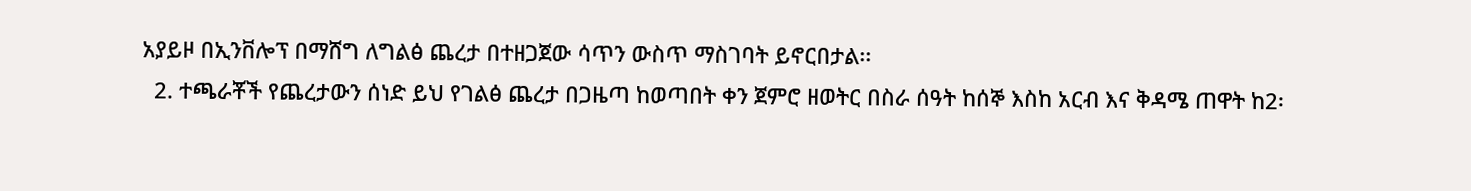አያይዞ በኢንቨሎፕ በማሸግ ለግልፅ ጨረታ በተዘጋጀው ሳጥን ውስጥ ማስገባት ይኖርበታል፡፡
  2. ተጫራቾች የጨረታውን ሰነድ ይህ የገልፅ ጨረታ በጋዜጣ ከወጣበት ቀን ጀምሮ ዘወትር በስራ ሰዓት ከሰኞ እስከ አርብ እና ቅዳሜ ጠዋት ከ2፡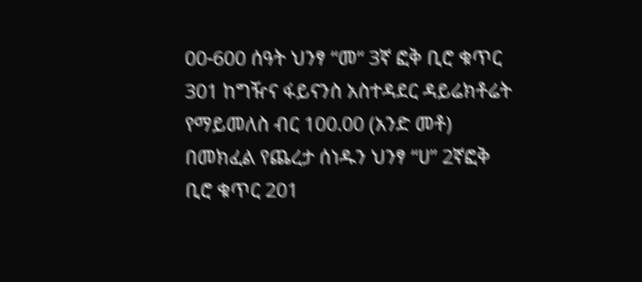00-600 ሰዓት ህንፃ “መ“ 3ኛ ፎቅ ቢሮ ቁጥር 301 ከግዥና ፋይናንስ አስተዳደር ዳይሬክቶሬት የማይመለስ ብር 100.00 (አንድ መቶ) በመክፈል የጨረታ ሰነዱን ህንፃ “ሀ” 2ኛፎቅ ቢሮ ቁጥር 201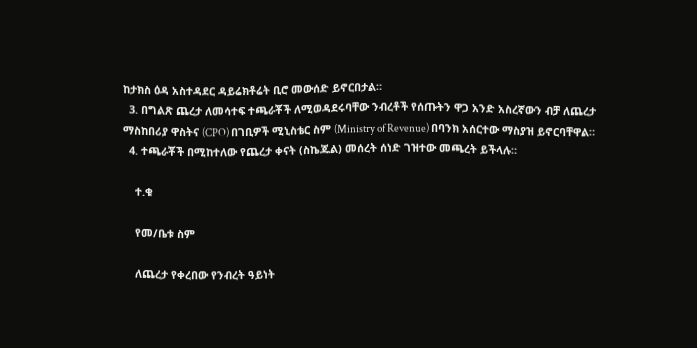ከታክስ ዕዳ አስተዳደር ዳይሬክቶሬት ቢሮ መውሰድ ይኖርበታል።
  3. በግልጽ ጨረታ ለመሳተፍ ተጫራቾች ለሚወዳደሩባቸው ንብረቶች የሰጡትን ዋጋ አንድ አስረኛውን ብቻ ለጨረታ ማስከበሪያ ዋስትና (CPO) በገቢዎች ሚኒስቴር ስም (Ministry of Revenue) በባንክ አሰርተው ማስያዝ ይኖርባቸዋል።
  4. ተጫራቾች በሚከተለው የጨረታ ቀናት (ስኬጁል) መሰረት ሰነድ ገዝተው መጫረት ይችላሉ።

    ተ.ቁ

    የመ/ቤቱ ስም

    ለጨረታ የቀረበው የንብረት ዓይነት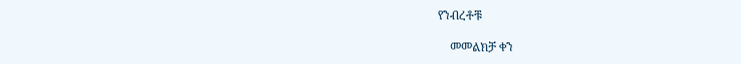የንብረቶቹ

    መመልክቻ ቀን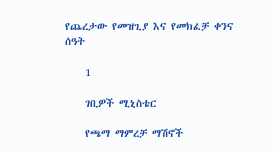የጨረታው የመዝጊያ እና የመክፈቻ ቀንና ሰዓት

    1

    ገቢዎች ሚኒስቴር

    የጫማ ማምረቻ ማሽኖች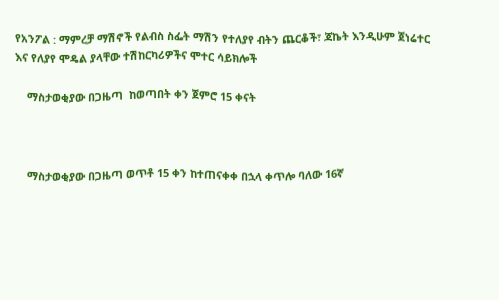የአንፖል : ማምረቻ ማሽኖች የልብስ ስፌት ማሽን የተለያየ ብትን ጨርቆች፣ ጃኬት እንዲሁም ጀነሬተር እና የለያየ ሞዴል ያላቸው ተሽከርካሪዎችና ሞተር ሳይክሎች

    ማስታወቂያው በጋዜጣ  ከወጣበት ቀን ጀምሮ 15 ቀናት



    ማስታወቂያው በጋዜጣ ወጥቶ 15 ቀን ከተጠናቀቀ በኋላ ቀጥሎ ባለው 16ኛ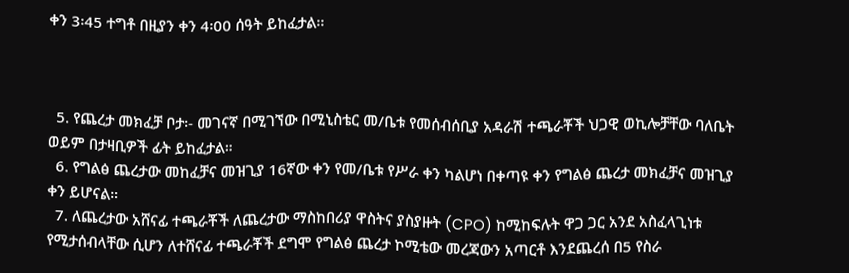ቀን 3፡45 ተግቶ በዚያን ቀን 4፡00 ሰዓት ይከፈታል፡፡



  5. የጨረታ መክፈቻ ቦታ፡- መገናኛ በሚገኘው በሚኒስቴር መ/ቤቱ የመሰብሰቢያ አዳራሽ ተጫራቾች ህጋዊ ወኪሎቻቸው ባለቤት ወይም በታዛቢዎች ፊት ይከፈታል።
  6. የግልፅ ጨረታው መከፈቻና መዝጊያ 16ኛው ቀን የመ/ቤቱ የሥራ ቀን ካልሆነ በቀጣዩ ቀን የግልፅ ጨረታ መክፈቻና መዝጊያ ቀን ይሆናል።
  7. ለጨረታው አሸናፊ ተጫራቾች ለጨረታው ማስከበሪያ ዋስትና ያስያዙት (CPO) ከሚከፍሉት ዋጋ ጋር አንደ አስፈላጊነቱ የሚታሰብላቸው ሲሆን ለተሸናፊ ተጫራቾች ደግሞ የግልፅ ጨረታ ኮሚቴው መረጃውን አጣርቶ እንደጨረሰ በ5 የስራ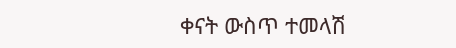ቀናት ውስጥ ተመላሽ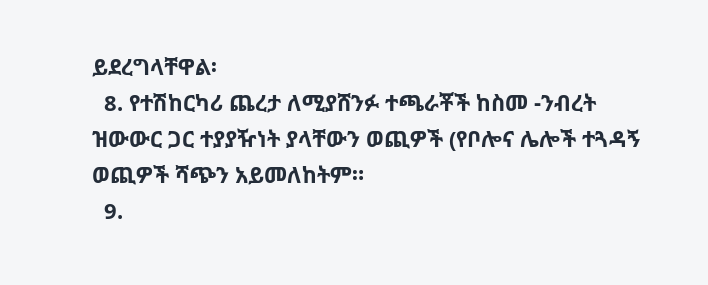ይደረግላቸዋል፡
  8. የተሽከርካሪ ጨረታ ለሚያሸንፉ ተጫራቾች ከስመ -ንብረት ዝውውር ጋር ተያያዥነት ያላቸውን ወጪዎች (የቦሎና ሌሎች ተጓዳኝ ወጪዎች ሻጭን አይመለከትም።
  9.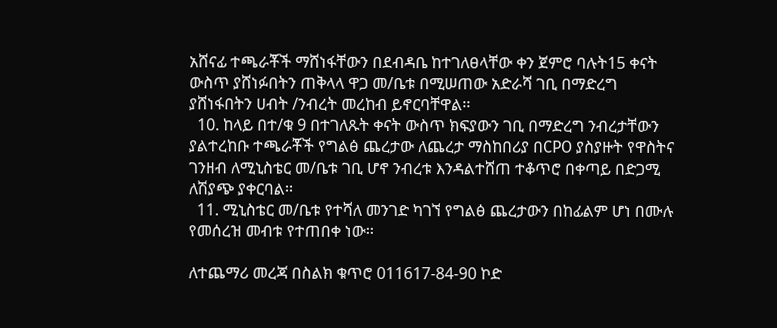አሸናፊ ተጫራቾች ማሸነፋቸውን በደብዳቤ ከተገለፀላቸው ቀን ጀምሮ ባሉት15 ቀናት ውስጥ ያሸነፉበትን ጠቅላላ ዋጋ መ/ቤቱ በሚሠጠው አድራሻ ገቢ በማድረግ ያሸነፋበትን ሀብት /ንብረት መረከብ ይኖርባቸዋል፡፡
  10. ከላይ በተ/ቁ 9 በተገለጹት ቀናት ውስጥ ክፍያውን ገቢ በማድረግ ንብረታቸውን ያልተረከቡ ተጫራቾች የግልፅ ጨረታው ለጨረታ ማስከበሪያ በCPO ያስያዙት የዋስትና ገንዘብ ለሚኒስቴር መ/ቤቱ ገቢ ሆኖ ንብረቱ እንዳልተሸጠ ተቆጥሮ በቀጣይ በድጋሚ ለሽያጭ ያቀርባል፡፡
  11. ሚኒስቴር መ/ቤቱ የተሻለ መንገድ ካገኘ የግልፅ ጨረታውን በከፊልም ሆነ በሙሉ የመሰረዝ መብቱ የተጠበቀ ነው፡፡

ለተጨማሪ መረጃ በስልክ ቁጥሮ 011617-84-90 ኮድ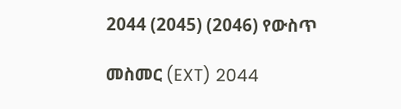2044 (2045) (2046) የውስጥ

መስመር (EXT) 2044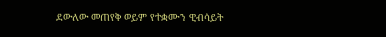ደውለው መጠየቅ ወይም የተቋሙን ዊብሳይት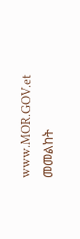www.MOR.GOV.et መመልከት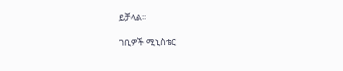ይቻላል፡፡

ገቢዎች ሚኒስቴር